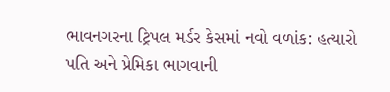ભાવનગરના ટ્રિપલ મર્ડર કેસમાં નવો વળાંક: હત્યારો પતિ અને પ્રેમિકા ભાગવાની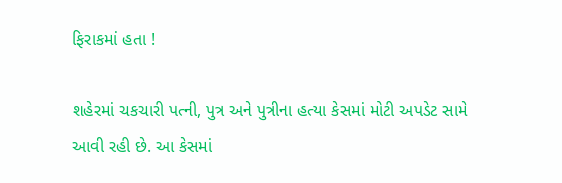ફિરાકમાં હતા !

શહેરમાં ચકચારી પત્ની, પુત્ર અને પુત્રીના હત્યા કેસમાં મોટી અપડેટ સામે આવી રહી છે. આ કેસમાં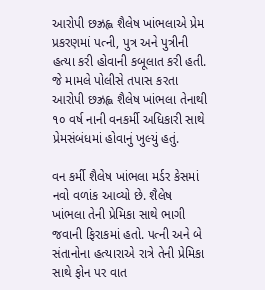આરોપી છઝ્રહ્લ શૈલેષ ખાંભલાએ પ્રેમ પ્રકરણમાં પત્ની, પુત્ર અને પુત્રીની હત્યા કરી હોવાની કબૂલાત કરી હતી. જે મામલે પોલીસે તપાસ કરતા આરોપી છઝ્રહ્લ શૈલેષ ખાંભલા તેનાથી ૧૦ વર્ષ નાની વનકર્મી અધિકારી સાથે પ્રેમસંબંધમાં હોવાનું ખુલ્યું હતું.

વન કર્મી શૈલેષ ખાંભલા મર્ડર કેસમાં નવો વળાંક આવ્યો છે. શૈલેષ ખાંભલા તેની પ્રેમિકા સાથે ભાગી જવાની ફિરાકમાં હતો. પત્ની અને બે સંતાનોના હત્યારાએ રાત્રે તેની પ્રેમિકા સાથે ફોન પર વાત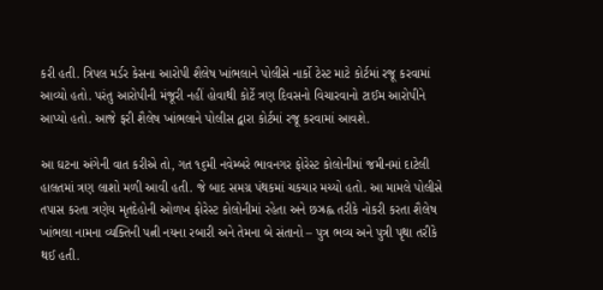કરી હતી. ત્રિપલ મર્ડર કેસના આરોપી શૈલેષ ખાંભલાને પોલીસે નાર્કો ટેસ્ટ માટે કોર્ટમાં રજૂ કરવામાં આવ્યો હતો. પરંતુ આરોપીની મંજૂરી નહીં હોવાથી કોર્ટે ત્રણ દિવસનો વિચારવાનો ટાઈમ આરોપીને આપ્યો હતો. આજે ફરી શૈલેષ ખાંભલાને પોલીસ દ્વારા કોર્ટમાં રજૂ કરવામાં આવશે.

આ ઘટના અંગેની વાત કરીએ તો, ગત ૧૬મી નવેમ્બરે ભાવનગર ફોરેસ્ટ કોલોનીમાં જમીનમાં દાટેલી હાલતમાં ત્રણ લાશો મળી આવી હતી. જે બાદ સમગ્ર પંથકમાં ચકચાર મચ્યો હતો. આ મામલે પોલીસે તપાસ કરતા ત્રણેય મૃતદેહોની ઓળખ ફોરેસ્ટ કોલોનીમાં રહેતા અને છઝ્રહ્લ તરીકે નોકરી કરતા શૈલેષ ખાંભલા નામના વ્યક્તિની પત્ની નયના રબારી અને તેમના બે સંતાનો – પુત્ર ભવ્ય અને પુત્રી પૃથા તરીકે થઈ હતી.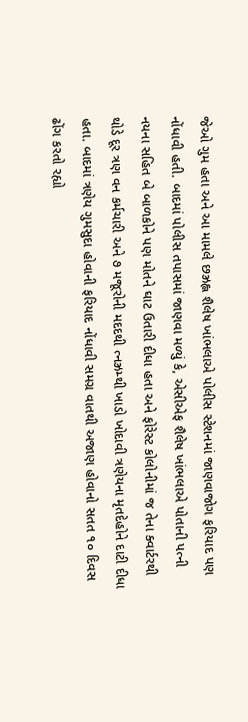જેઓ ગુમ હતા અને આ મામલે છઝ્રહ્લ શૈલેષ ખાંભલાએ પોલીસ સ્ટેશનમાં જાણવાજોગ ફરિયાદ પણ નોંધાવી હતી. બાદમાં પોલીસ તપાસમાં જાણવા મળ્યું કે, એસીએફ શૈલેષ ખાંભલાએ પોતાની પત્ની નયના સહિત બે બાળકોને પણ મોતને ઘાટ ઉતારી દીધા હતા અને ફોરેસ્ટ કોલોનીમાં જ તેના ક્વાર્ટરથી થોડે દૂર ત્રણ વન કર્મચારી અને ૭ મજૂરોની મદદથી ત્નઝ્રમ્થી ખાડો ખોદાવી ત્રણેયના મૃતદેહોને દાટી દીધા હતા. બાદમાં ત્રણેય ગુમસુદા હોવાની ફરિયાદ નોંધાવી સમગ્ર વાતથી અજાણ હોવાનો સતત ૧૦ દિવસ ઢોંગ કરતો રહ્યો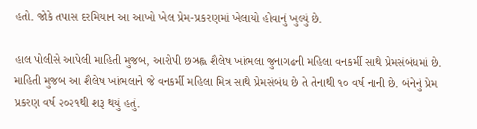હતો. જોકે તપાસ દરમિયાન આ આખો ખેલ પ્રેમ-પ્રકરણમાં ખેલાયો હોવાનું ખુલ્યું છે.

હાલ પોલીસે આપેલી માહિતી મુજબ, આરોપી છઝ્રહ્લ શૈલેષ ખાંભલા જુનાગઢની મહિલા વનકર્મી સાથે પ્રેમસંબંધમાં છે. માહિતી મુજબ આ શૈલેષ ખાંભલાને જે વનકર્મી મહિલા મિત્ર સાથે પ્રેમસંબંધ છે તે તેનાથી ૧૦ વર્ષ નાની છે. બંનેનું પ્રેમ પ્રકરણ વર્ષ ૨૦૨૧થી શરૂ થયું હતું.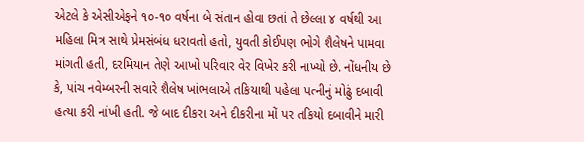એટલે કે એસીએફને ૧૦-૧૦ વર્ષના બે સંતાન હોવા છતાં તે છેલ્લા ૪ વર્ષથી આ મહિલા મિત્ર સાથે પ્રેમસંબંધ ધરાવતો હતો, યુવતી કોઈપણ ભોગે શૈલેષને પામવા માંગતી હતી, દરમિયાન તેણે આખો પરિવાર વેર વિખેર કરી નાખ્યો છે. નોંધનીય છે કે, પાંચ નવેમ્બરની સવારે શૈલેષ ખાંભલાએ તકિયાથી પહેલા પત્નીનું મોઢું દબાવી હત્યા કરી નાંખી હતી. જે બાદ દીકરા અને દીકરીના મોં પર તકિયો દબાવીને મારી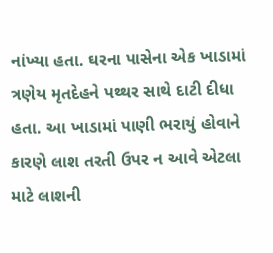નાંખ્યા હતા. ઘરના પાસેના એક ખાડામાં ત્રણેય મૃતદેહને પથ્થર સાથે દાટી દીધા હતા. આ ખાડામાં પાણી ભરાયું હોવાને કારણે લાશ તરતી ઉપર ન આવે એટલા માટે લાશની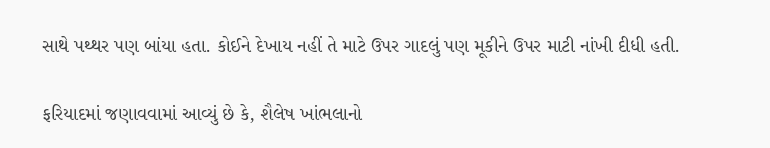સાથે પથ્થર પણ બાંયા હતા. કોઈને દેખાય નહીં તે માટે ઉપર ગાદલું પણ મૂકીને ઉપર માટી નાંખી દીધી હતી.

ફરિયાદમાં જણાવવામાં આવ્યું છે કે, શૈલેષ ખાંભલાનો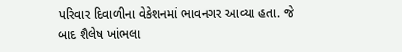પરિવાર દિવાળીના વેકેશનમાં ભાવનગર આવ્યા હતા. જે બાદ શૈલેષ ખાંભલા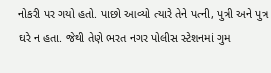નોકરી પર ગયો હતો. પાછો આવ્યો ત્યારે તેને પત્ની, પુત્રી અને પુત્ર ઘરે ન હતા. જેથી તેણે ભરત નગર પોલીસ સ્ટેશનમાં ગુમ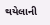થયેલાની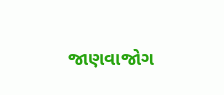જાણવાજોગ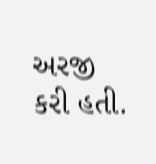અરજી કરી હતી.